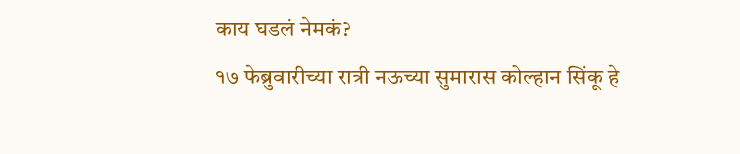काय घडलं नेमकं?
१७ फेब्रुवारीच्या रात्री नऊच्या सुमारास कोल्हान सिंकू हे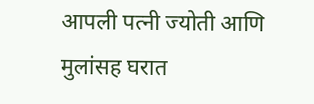आपली पत्नी ज्योती आणि मुलांसह घरात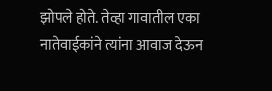झोपले होते. तेव्हा गावातील एका नातेवाईकांने त्यांना आवाज देऊन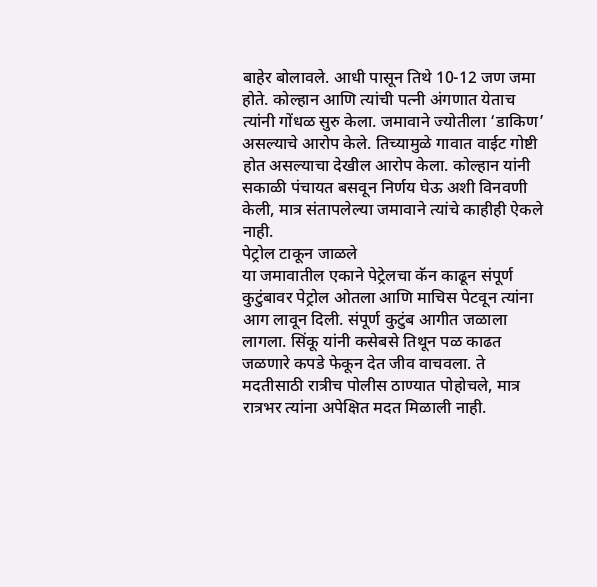बाहेर बोलावले. आधी पासून तिथे 10-12 जण जमा होते. कोल्हान आणि त्यांची पत्नी अंगणात येताच त्यांनी गोंधळ सुरु केला. जमावाने ज्योतीला ‘डाकिण’ असल्याचे आरोप केले. तिच्यामुळे गावात वाईट गोष्टी होत असल्याचा देखील आरोप केला. कोल्हान यांनी सकाळी पंचायत बसवून निर्णय घेऊ अशी विनवणी केली, मात्र संतापलेल्या जमावाने त्यांचे काहीही ऐकले नाही.
पेट्रोल टाकून जाळले
या जमावातील एकाने पेट्रेलचा कॅन काढून संपूर्ण कुटुंबावर पेट्रोल ओतला आणि माचिस पेटवून त्यांना आग लावून दिली. संपूर्ण कुटुंब आगीत जळाला लागला. सिंकू यांनी कसेबसे तिथून पळ काढत जळणारे कपडे फेकून देत जीव वाचवला. ते मदतीसाठी रात्रीच पोलीस ठाण्यात पोहोचले, मात्र रात्रभर त्यांना अपेक्षित मदत मिळाली नाही.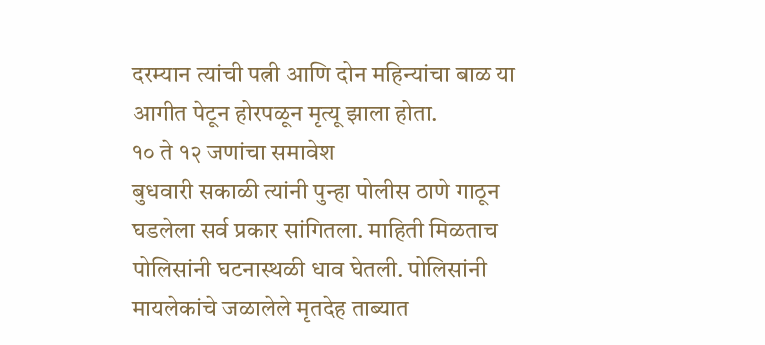दरम्यान त्यांची पत्नी आणि दोन महिन्यांचा बाळ या आगीत पेटून होरपळून मृत्यू झाला होता.
१० ते १२ जणांचा समावेश
बुधवारी सकाळी त्यांनी पुन्हा पोलीस ठाणे गाठून घडलेला सर्व प्रकार सांगितला. माहिती मिळताच पोलिसांनी घटनास्थळी धाव घेतली. पोलिसांनी मायलेकांचे जळालेले मृतदेह ताब्यात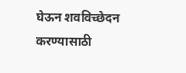घेऊन शवविच्छेदन करण्यासाठी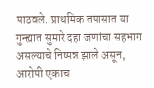पाठवले. प्राथमिक तपासात या गुन्ह्यात सुमारे दहा जणांचा सहभाग असल्याचे निष्पन्न झाले असून, आरोपी एकाच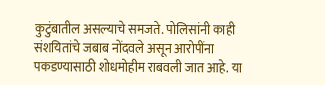कुटुंबातील असल्याचे समजते. पोलिसांनी काही संशयितांचे जबाब नोंदवले असून आरोपींना पकडण्यासाठी शोधमोहीम राबवली जात आहे. या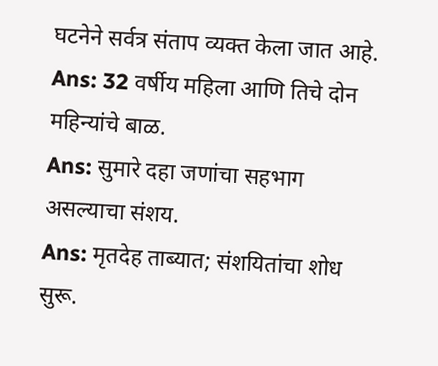घटनेने सर्वत्र संताप व्यक्त केला जात आहे.
Ans: 32 वर्षीय महिला आणि तिचे दोन महिन्यांचे बाळ.
Ans: सुमारे दहा जणांचा सहभाग असल्याचा संशय.
Ans: मृतदेह ताब्यात; संशयितांचा शोध सुरू.